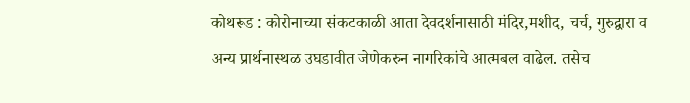कोथरूड : कोरोनाच्या संकटकाळी आता देवदर्शनासाठी मंदिर,मशीद, चर्च, गुरुद्वारा व अन्य प्रार्थनास्थळ उघडावीत जेणेकरुन नागरिकांचे आत्मबल वाढेल. तसेच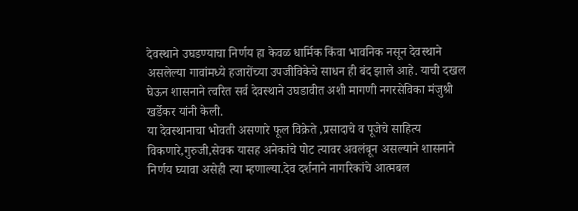देवस्थाने उघडण्याचा निर्णय हा केवळ धार्मिक किंवा भावनिक नसून देवस्थाने असलेल्या गावांमध्ये हजारोंच्या उपजीविकेचे साधन ही बंद झाले आहे. याची दखल घेऊन शासनाने त्वरित सर्व देवस्थाने उघडावीत अशी मागणी नगरसेविका मंजुश्री खर्डेकर यांनी केली.
या देवस्थानाचा भोवती असणारे फूल विक्रेते ,प्रसादाचे व पूजेचे साहित्य विकणारे,गुरुजी,सेवक यासह अनेकांचे पोट त्यावर अवलंबून असल्याने शासनाने निर्णय घ्यावा असेही त्या म्हणाल्या.देव दर्शनाने नागरिकांचे आत्मबल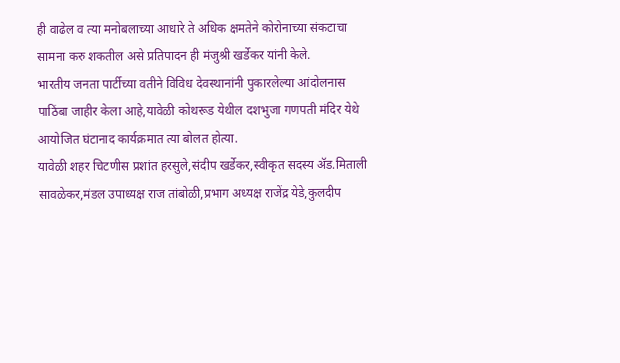ही वाढेल व त्या मनोबलाच्या आधारे ते अधिक क्षमतेने कोरोनाच्या संकटाचा सामना करु शकतील असे प्रतिपादन ही मंजुश्री खर्डेकर यांनी केले.
भारतीय जनता पार्टीच्या वतीने विविध देवस्थानांनी पुकारलेल्या आंदोलनास पाठिंबा जाहीर केला आहे,यावेळी कोथरूड येथील दशभुजा गणपती मंदिर येथे आयोजित घंटानाद कार्यक्रमात त्या बोलत होत्या.
यावेळी शहर चिटणीस प्रशांत हरसुले,संदीप खर्डेकर,स्वीकृत सदस्य ॲड.मिताली सावळेकर,मंडल उपाध्यक्ष राज तांबोळी,प्रभाग अध्यक्ष राजेंद्र येडे,कुलदीप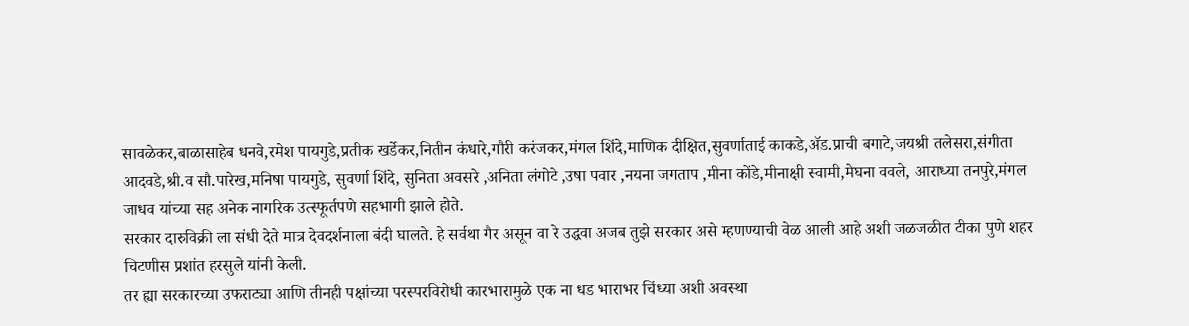सावळेकर,बाळासाहेब धनवे,रमेश पायगुडे,प्रतीक खर्डेकर,नितीन कंधारे,गौरी करंजकर,मंगल शिंदे,माणिक दीक्षित,सुवर्णाताई काकडे,ॲड.प्राची बगाटे,जयश्री तलेसरा,संगीता आदवडे,श्री.व सौ.पारेख,मनिषा पायगुडे, सुवर्णा शिंदे, सुनिता अवसरे ,अनिता लंगोटे ,उषा पवार ,नयना जगताप ,मीना कोंडे,मीनाक्षी स्वामी,मेघना ववले, आराध्या तनपुरे,मंगल जाधव यांच्या सह अनेक नागरिक उत्स्फूर्तपणे सहभागी झाले होते.
सरकार दारुविक्री ला संधी देते मात्र देवदर्शनाला बंदी घालते. हे सर्वथा गैर असून वा रे उद्धवा अजब तुझे सरकार असे म्हणण्याची वेळ आली आहे अशी जळजळीत टीका पुणे शहर चिटणीस प्रशांत हरसुले यांनी केली.
तर ह्या सरकारच्या उफराट्या आणि तीनही पक्षांच्या परस्परविरोधी कारभारामुळे एक ना धड भाराभर चिंध्या अशी अवस्था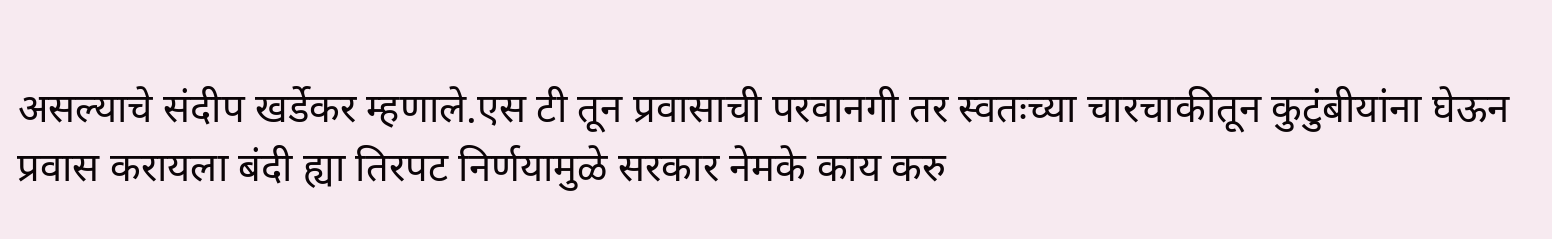असल्याचे संदीप खर्डेकर म्हणाले.एस टी तून प्रवासाची परवानगी तर स्वतःच्या चारचाकीतून कुटुंबीयांना घेऊन प्रवास करायला बंदी ह्या तिरपट निर्णयामुळे सरकार नेमके काय करु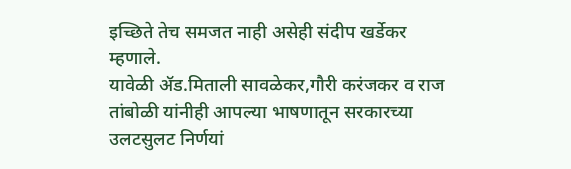इच्छिते तेच समजत नाही असेही संदीप खर्डेकर म्हणाले.
यावेळी ॲड.मिताली सावळेकर,गौरी करंजकर व राज तांबोळी यांनीही आपल्या भाषणातून सरकारच्या उलटसुलट निर्णयां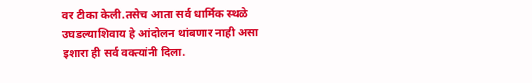वर टीका केली.तसेच आता सर्व धार्मिक स्थळे उघडल्याशिवाय हे आंदोलन थांबणार नाही असा इशारा ही सर्व वक्त्यांनी दिला.